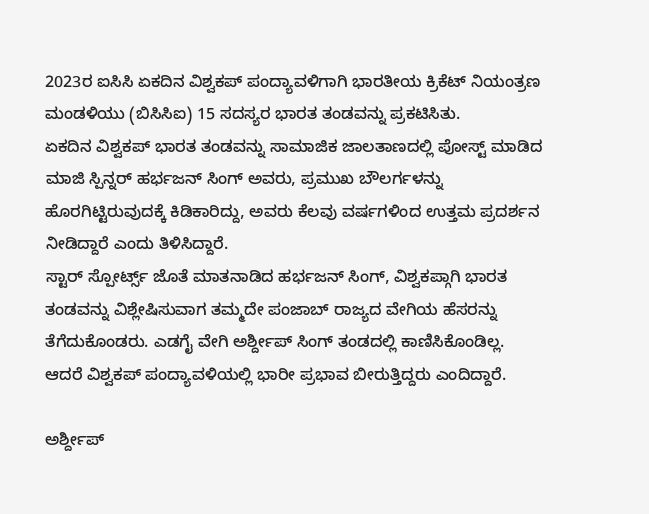2023ರ ಐಸಿಸಿ ಏಕದಿನ ವಿಶ್ವಕಪ್ ಪಂದ್ಯಾವಳಿಗಾಗಿ ಭಾರತೀಯ ಕ್ರಿಕೆಟ್ ನಿಯಂತ್ರಣ ಮಂಡಳಿಯು (ಬಿಸಿಸಿಐ) 15 ಸದಸ್ಯರ ಭಾರತ ತಂಡವನ್ನು ಪ್ರಕಟಿಸಿತು.
ಏಕದಿನ ವಿಶ್ವಕಪ್ ಭಾರತ ತಂಡವನ್ನು ಸಾಮಾಜಿಕ ಜಾಲತಾಣದಲ್ಲಿ ಪೋಸ್ಟ್ ಮಾಡಿದ ಮಾಜಿ ಸ್ಪಿನ್ನರ್ ಹರ್ಭಜನ್ ಸಿಂಗ್ ಅವರು, ಪ್ರಮುಖ ಬೌಲರ್ಗಳನ್ನು ಹೊರಗಿಟ್ಟಿರುವುದಕ್ಕೆ ಕಿಡಿಕಾರಿದ್ದು, ಅವರು ಕೆಲವು ವರ್ಷಗಳಿಂದ ಉತ್ತಮ ಪ್ರದರ್ಶನ ನೀಡಿದ್ದಾರೆ ಎಂದು ತಿಳಿಸಿದ್ದಾರೆ.
ಸ್ಟಾರ್ ಸ್ಪೋರ್ಟ್ಸ್ ಜೊತೆ ಮಾತನಾಡಿದ ಹರ್ಭಜನ್ ಸಿಂಗ್, ವಿಶ್ವಕಪ್ಗಾಗಿ ಭಾರತ ತಂಡವನ್ನು ವಿಶ್ಲೇಷಿಸುವಾಗ ತಮ್ಮದೇ ಪಂಜಾಬ್ ರಾಜ್ಯದ ವೇಗಿಯ ಹೆಸರನ್ನು ತೆಗೆದುಕೊಂಡರು. ಎಡಗೈ ವೇಗಿ ಅರ್ಶ್ದೀಪ್ ಸಿಂಗ್ ತಂಡದಲ್ಲಿ ಕಾಣಿಸಿಕೊಂಡಿಲ್ಲ. ಆದರೆ ವಿಶ್ವಕಪ್ ಪಂದ್ಯಾವಳಿಯಲ್ಲಿ ಭಾರೀ ಪ್ರಭಾವ ಬೀರುತ್ತಿದ್ದರು ಎಂದಿದ್ದಾರೆ.

ಅರ್ಶ್ದೀಪ್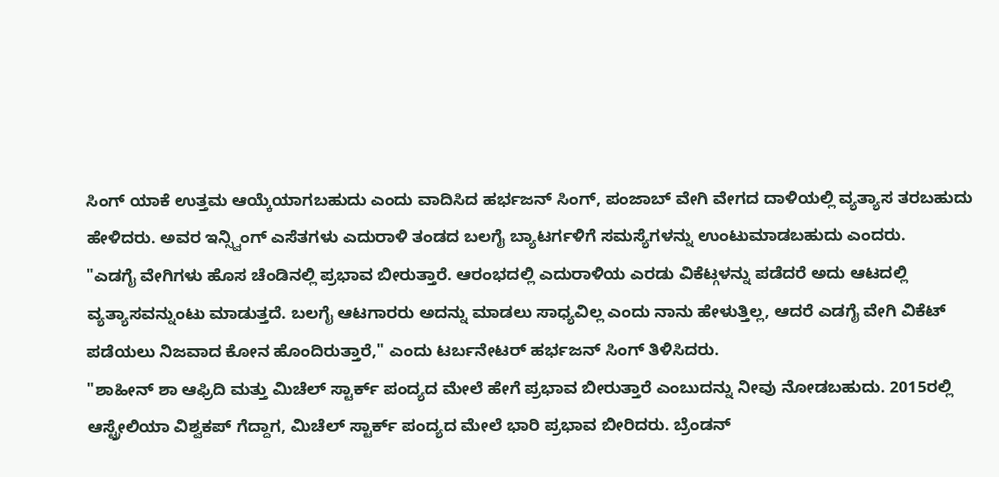ಸಿಂಗ್ ಯಾಕೆ ಉತ್ತಮ ಆಯ್ಕೆಯಾಗಬಹುದು ಎಂದು ವಾದಿಸಿದ ಹರ್ಭಜನ್ ಸಿಂಗ್, ಪಂಜಾಬ್ ವೇಗಿ ವೇಗದ ದಾಳಿಯಲ್ಲಿ ವ್ಯತ್ಯಾಸ ತರಬಹುದು ಹೇಳಿದರು. ಅವರ ಇನ್ಸ್ವಿಂಗ್ ಎಸೆತಗಳು ಎದುರಾಳಿ ತಂಡದ ಬಲಗೈ ಬ್ಯಾಟರ್ಗಳಿಗೆ ಸಮಸ್ಯೆಗಳನ್ನು ಉಂಟುಮಾಡಬಹುದು ಎಂದರು.
"ಎಡಗೈ ವೇಗಿಗಳು ಹೊಸ ಚೆಂಡಿನಲ್ಲಿ ಪ್ರಭಾವ ಬೀರುತ್ತಾರೆ. ಆರಂಭದಲ್ಲಿ ಎದುರಾಳಿಯ ಎರಡು ವಿಕೆಟ್ಗಳನ್ನು ಪಡೆದರೆ ಅದು ಆಟದಲ್ಲಿ ವ್ಯತ್ಯಾಸವನ್ನುಂಟು ಮಾಡುತ್ತದೆ. ಬಲಗೈ ಆಟಗಾರರು ಅದನ್ನು ಮಾಡಲು ಸಾಧ್ಯವಿಲ್ಲ ಎಂದು ನಾನು ಹೇಳುತ್ತಿಲ್ಲ, ಆದರೆ ಎಡಗೈ ವೇಗಿ ವಿಕೆಟ್ ಪಡೆಯಲು ನಿಜವಾದ ಕೋನ ಹೊಂದಿರುತ್ತಾರೆ," ಎಂದು ಟರ್ಬನೇಟರ್ ಹರ್ಭಜನ್ ಸಿಂಗ್ ತಿಳಿಸಿದರು.
"ಶಾಹೀನ್ ಶಾ ಆಫ್ರಿದಿ ಮತ್ತು ಮಿಚೆಲ್ ಸ್ಟಾರ್ಕ್ ಪಂದ್ಯದ ಮೇಲೆ ಹೇಗೆ ಪ್ರಭಾವ ಬೀರುತ್ತಾರೆ ಎಂಬುದನ್ನು ನೀವು ನೋಡಬಹುದು. 2015ರಲ್ಲಿ ಆಸ್ಟ್ರೇಲಿಯಾ ವಿಶ್ವಕಪ್ ಗೆದ್ದಾಗ, ಮಿಚೆಲ್ ಸ್ಟಾರ್ಕ್ ಪಂದ್ಯದ ಮೇಲೆ ಭಾರಿ ಪ್ರಭಾವ ಬೀರಿದರು. ಬ್ರೆಂಡನ್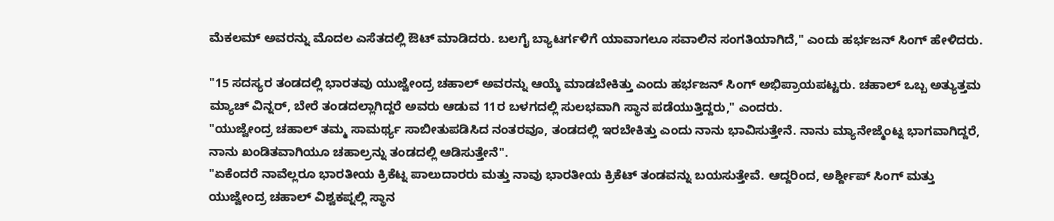ಮೆಕಲಮ್ ಅವರನ್ನು ಮೊದಲ ಎಸೆತದಲ್ಲಿ ಔಟ್ ಮಾಡಿದರು. ಬಲಗೈ ಬ್ಯಾಟರ್ಗಳಿಗೆ ಯಾವಾಗಲೂ ಸವಾಲಿನ ಸಂಗತಿಯಾಗಿದೆ," ಎಂದು ಹರ್ಭಜನ್ ಸಿಂಗ್ ಹೇಳಿದರು.

"15 ಸದಸ್ಯರ ತಂಡದಲ್ಲಿ ಭಾರತವು ಯುಜ್ವೇಂದ್ರ ಚಹಾಲ್ ಅವರನ್ನು ಆಯ್ಕೆ ಮಾಡಬೇಕಿತ್ತು ಎಂದು ಹರ್ಭಜನ್ ಸಿಂಗ್ ಅಭಿಪ್ರಾಯಪಟ್ಟರು. ಚಹಾಲ್ ಒಬ್ಬ ಅತ್ಯುತ್ತಮ ಮ್ಯಾಚ್ ವಿನ್ನರ್, ಬೇರೆ ತಂಡದಲ್ಲಾಗಿದ್ದರೆ ಅವರು ಆಡುವ 11ರ ಬಳಗದಲ್ಲಿ ಸುಲಭವಾಗಿ ಸ್ಥಾನ ಪಡೆಯುತ್ತಿದ್ದರು," ಎಂದರು.
"ಯುಜ್ವೇಂದ್ರ ಚಹಾಲ್ ತಮ್ಮ ಸಾಮರ್ಥ್ಯ ಸಾಬೀತುಪಡಿಸಿದ ನಂತರವೂ, ತಂಡದಲ್ಲಿ ಇರಬೇಕಿತ್ತು ಎಂದು ನಾನು ಭಾವಿಸುತ್ತೇನೆ. ನಾನು ಮ್ಯಾನೇಜ್ಮೆಂಟ್ನ ಭಾಗವಾಗಿದ್ದರೆ, ನಾನು ಖಂಡಿತವಾಗಿಯೂ ಚಹಾಲ್ರನ್ನು ತಂಡದಲ್ಲಿ ಆಡಿಸುತ್ತೇನೆ".
"ಏಕೆಂದರೆ ನಾವೆಲ್ಲರೂ ಭಾರತೀಯ ಕ್ರಿಕೆಟ್ನ ಪಾಲುದಾರರು ಮತ್ತು ನಾವು ಭಾರತೀಯ ಕ್ರಿಕೆಟ್ ತಂಡವನ್ನು ಬಯಸುತ್ತೇವೆ. ಆದ್ದರಿಂದ, ಅರ್ಶ್ದೀಪ್ ಸಿಂಗ್ ಮತ್ತು ಯುಜ್ವೇಂದ್ರ ಚಹಾಲ್ ವಿಶ್ವಕಪ್ನಲ್ಲಿ ಸ್ಥಾನ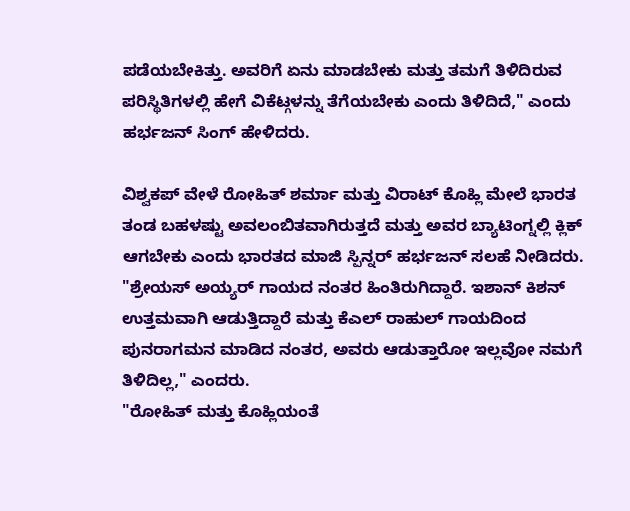ಪಡೆಯಬೇಕಿತ್ತು. ಅವರಿಗೆ ಏನು ಮಾಡಬೇಕು ಮತ್ತು ತಮಗೆ ತಿಳಿದಿರುವ ಪರಿಸ್ಥಿತಿಗಳಲ್ಲಿ ಹೇಗೆ ವಿಕೆಟ್ಗಳನ್ನು ತೆಗೆಯಬೇಕು ಎಂದು ತಿಳಿದಿದೆ," ಎಂದು ಹರ್ಭಜನ್ ಸಿಂಗ್ ಹೇಳಿದರು.

ವಿಶ್ವಕಪ್ ವೇಳೆ ರೋಹಿತ್ ಶರ್ಮಾ ಮತ್ತು ವಿರಾಟ್ ಕೊಹ್ಲಿ ಮೇಲೆ ಭಾರತ ತಂಡ ಬಹಳಷ್ಟು ಅವಲಂಬಿತವಾಗಿರುತ್ತದೆ ಮತ್ತು ಅವರ ಬ್ಯಾಟಿಂಗ್ನಲ್ಲಿ ಕ್ಲಿಕ್ ಆಗಬೇಕು ಎಂದು ಭಾರತದ ಮಾಜಿ ಸ್ಪಿನ್ನರ್ ಹರ್ಭಜನ್ ಸಲಹೆ ನೀಡಿದರು.
"ಶ್ರೇಯಸ್ ಅಯ್ಯರ್ ಗಾಯದ ನಂತರ ಹಿಂತಿರುಗಿದ್ದಾರೆ. ಇಶಾನ್ ಕಿಶನ್ ಉತ್ತಮವಾಗಿ ಆಡುತ್ತಿದ್ದಾರೆ ಮತ್ತು ಕೆಎಲ್ ರಾಹುಲ್ ಗಾಯದಿಂದ ಪುನರಾಗಮನ ಮಾಡಿದ ನಂತರ, ಅವರು ಆಡುತ್ತಾರೋ ಇಲ್ಲವೋ ನಮಗೆ ತಿಳಿದಿಲ್ಲ," ಎಂದರು.
"ರೋಹಿತ್ ಮತ್ತು ಕೊಹ್ಲಿಯಂತೆ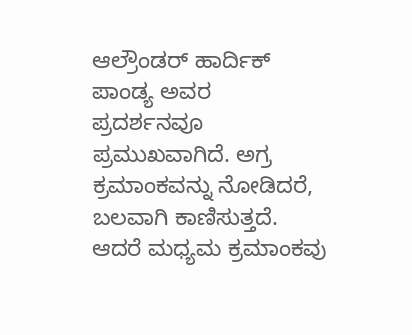ಆಲ್ರೌಂಡರ್ ಹಾರ್ದಿಕ್ ಪಾಂಡ್ಯ ಅವರ ಪ್ರದರ್ಶನವೂ ಪ್ರಮುಖವಾಗಿದೆ. ಅಗ್ರ ಕ್ರಮಾಂಕವನ್ನು ನೋಡಿದರೆ, ಬಲವಾಗಿ ಕಾಣಿಸುತ್ತದೆ. ಆದರೆ ಮಧ್ಯಮ ಕ್ರಮಾಂಕವು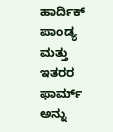ಹಾರ್ದಿಕ್ ಪಾಂಡ್ಯ ಮತ್ತು ಇತರರ ಫಾರ್ಮ್ ಅನ್ನು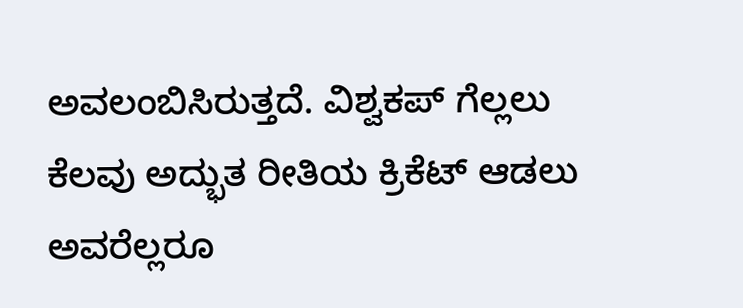ಅವಲಂಬಿಸಿರುತ್ತದೆ. ವಿಶ್ವಕಪ್ ಗೆಲ್ಲಲು ಕೆಲವು ಅದ್ಭುತ ರೀತಿಯ ಕ್ರಿಕೆಟ್ ಆಡಲು ಅವರೆಲ್ಲರೂ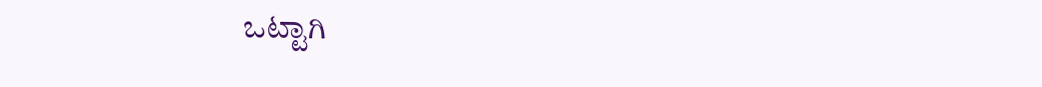ಒಟ್ಟಾಗಿ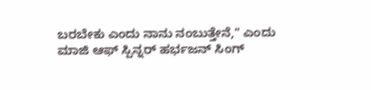ಬರಬೇಕು ಎಂದು ನಾನು ನಂಬುತ್ತೇನೆ," ಎಂದು ಮಾಜಿ ಆಫ್ ಸ್ಪಿನ್ನರ್ ಹರ್ಭಜನ್ ಸಿಂಗ್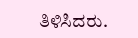ತಿಳಿಸಿದರು.